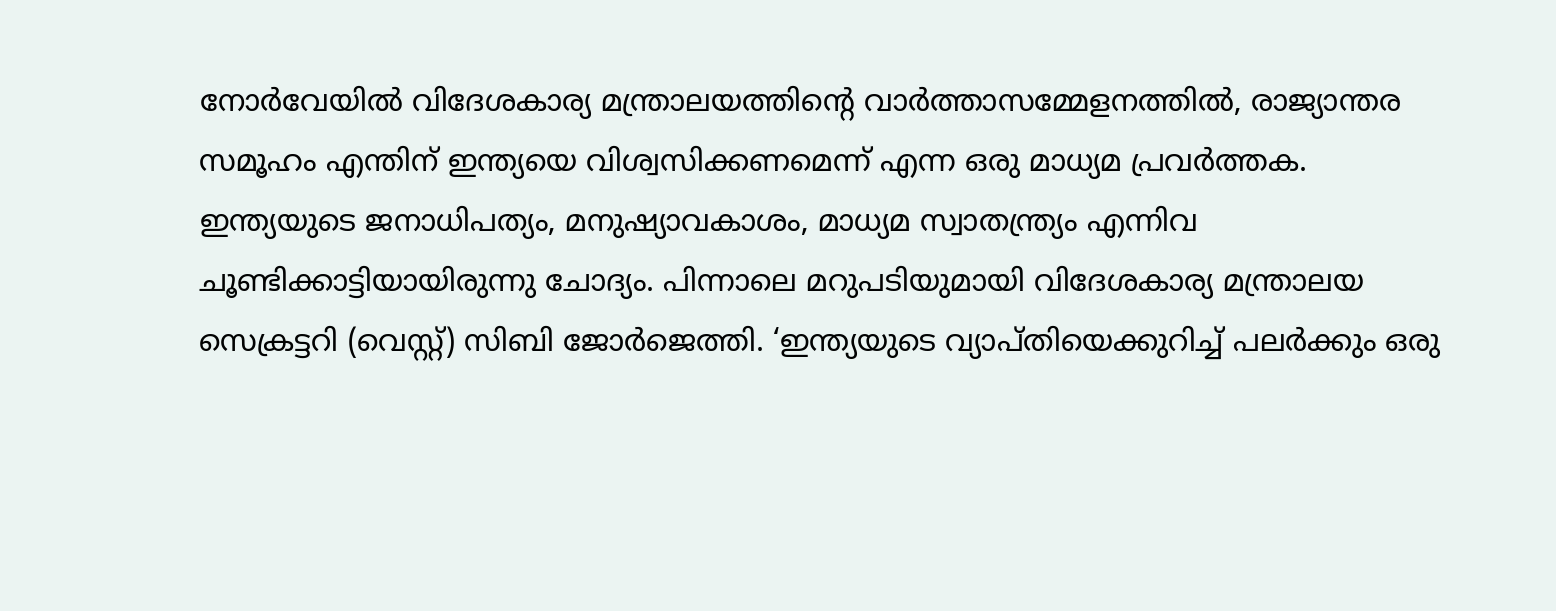നോര്‍വേയില്‍ വിദേശകാര്യ മന്ത്രാലയത്തിന്റെ വാർത്താസമ്മേളനത്തിൽ, രാജ്യാന്തര സമൂഹം എന്തിന് ഇന്ത്യയെ വിശ്വസിക്കണമെന്ന് എന്ന ഒരു മാധ്യമ പ്രവര്‍ത്തക. ഇന്ത്യയുടെ ജനാധിപത്യം, മനുഷ്യാവകാശം, മാധ്യമ സ്വാതന്ത്ര്യം എന്നിവ ചൂണ്ടിക്കാട്ടിയായിരുന്നു ചോദ്യം. പിന്നാലെ മറുപടിയുമായി വിദേശകാര്യ മന്ത്രാലയ സെക്രട്ടറി (വെസ്റ്റ്) സിബി ജോര്‍ജെത്തി. ‘ഇന്ത്യയുടെ വ്യാപ്തിയെക്കുറിച്ച് പലർക്കും ഒരു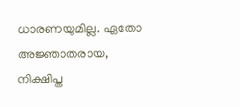ധാരണയുമില്ല. ഏതോ അജ്ഞാതരായ, നിക്ഷിപ്ത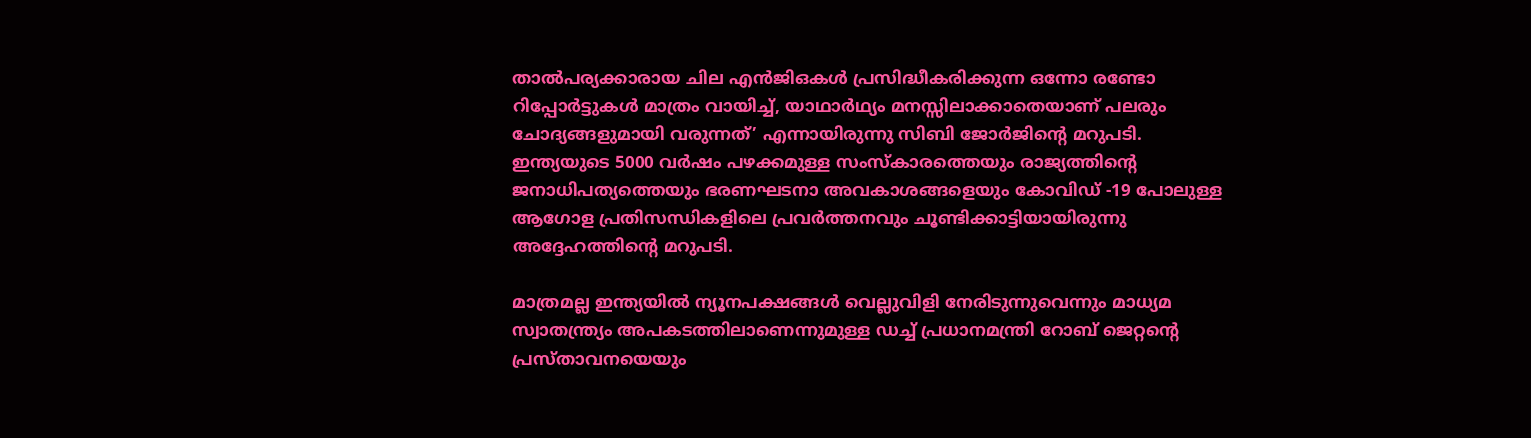താൽപര്യക്കാരായ ചില എൻജിഒകൾ പ്രസിദ്ധീകരിക്കുന്ന ഒന്നോ രണ്ടോ റിപ്പോർട്ടുകൾ മാത്രം വായിച്ച്, യാഥാർഥ്യം മനസ്സിലാക്കാതെയാണ് പലരും ചോദ്യങ്ങളുമായി വരുന്നത്’ എന്നായിരുന്നു സിബി ജോര്‍ജിന്‍റെ മറുപടി. ഇന്ത്യയുടെ 5000 വർഷം പഴക്കമുള്ള സംസ്കാരത്തെയും രാജ്യത്തിന്റെ ജനാധിപത്യത്തെയും ഭരണഘടനാ അവകാശങ്ങളെയും കോവിഡ് -19 പോലുള്ള ആഗോള പ്രതിസന്ധികളിലെ പ്രവര്‍ത്തനവും ചൂണ്ടിക്കാട്ടിയായിരുന്നു അദ്ദേഹത്തിന്‍റെ മറുപടി.

മാത്രമല്ല ഇന്ത്യയില്‍ ന്യൂനപക്ഷങ്ങള്‍ വെല്ലുവിളി നേരിടുന്നുവെന്നും മാധ്യമ സ്വാതന്ത്ര്യം അപകടത്തിലാണെന്നുമുള്ള ഡച്ച് പ്രധാനമന്ത്രി റോബ് ജെറ്റന്‍റെ പ്രസ്താവനയെയും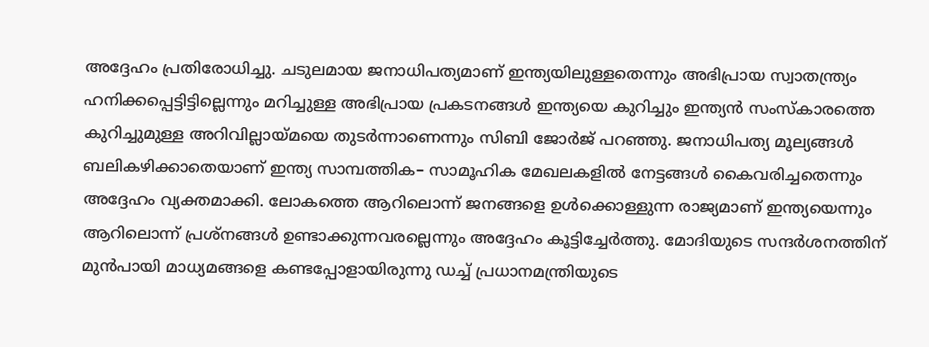അദ്ദേഹം പ്രതിരോധിച്ചു. ചടുലമായ ജനാധിപത്യമാണ് ഇന്ത്യയിലുള്ളതെന്നും അഭിപ്രായ സ്വാതന്ത്ര്യം ഹനിക്കപ്പെട്ടിട്ടില്ലെന്നും മറിച്ചുള്ള അഭിപ്രായ പ്രകടനങ്ങള്‍ ഇന്ത്യയെ കുറിച്ചും ഇന്ത്യന്‍ സംസ്കാരത്തെ കുറിച്ചുമുള്ള അറിവില്ലായ്മയെ തുടര്‍ന്നാണെന്നും സിബി ജോര്‍ജ് പറഞ്ഞു. ജനാധിപത്യ മൂല്യങ്ങള്‍ ബലികഴിക്കാതെയാണ് ഇന്ത്യ സാമ്പത്തിക– സാമൂഹിക മേഖലകളില്‍ നേട്ടങ്ങള്‍ കൈവരിച്ചതെന്നും അദ്ദേഹം വ്യക്തമാക്കി. ലോകത്തെ ആറിലൊന്ന് ജനങ്ങളെ ഉള്‍ക്കൊള്ളുന്ന രാജ്യമാണ് ഇന്ത്യയെന്നും ആറിലൊന്ന് പ്രശ്നങ്ങള്‍ ഉണ്ടാക്കുന്നവരല്ലെന്നും അദ്ദേഹം കൂട്ടിച്ചേര്‍ത്തു. മോദിയുടെ സന്ദര്‍ശനത്തിന് മുന്‍പായി മാധ്യമങ്ങളെ കണ്ടപ്പോളായിരുന്നു ഡച്ച് പ്രധാനമന്ത്രിയുടെ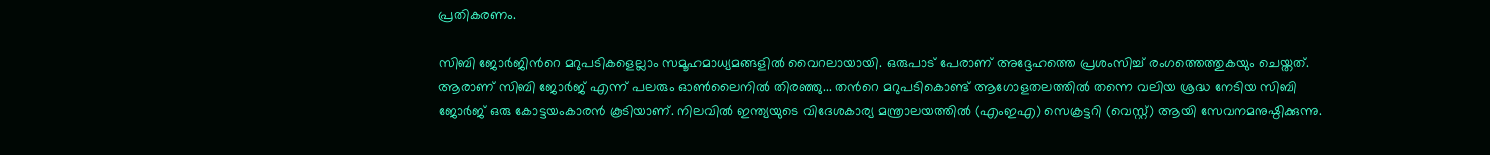പ്രതികരണം.

സിബി ജോര്‍ജിന്‍റെ മറുപടികളെല്ലാം സമൂഹമാധ്യമങ്ങളില്‍ വൈറലായായി. ഒരുപാട് പേരാണ് അദ്ദേഹത്തെ പ്രശംസിച്ച് രംഗത്തെത്തുകയും ചെയ്തത്. ആരാണ് സിബി ജോര്‍ജ് എന്ന് പലരും ഓണ്‍ലൈനില്‍ തിരഞ്ഞു... തന്‍റെ മറുപടികൊണ്ട് ആഗോളതലത്തിൽ തന്നെ വലിയ ശ്രദ്ധ നേടിയ സിബി ജോര്‍ജ് ഒരു കോട്ടയംകാരന്‍ കൂടിയാണ്. നിലവിൽ ഇന്ത്യയുടെ വിദേശകാര്യ മന്ത്രാലയത്തിൽ (എംഇഎ) സെക്രട്ടറി (വെസ്റ്റ്) ആയി സേവനമനുഷ്ഠിക്കുന്നു.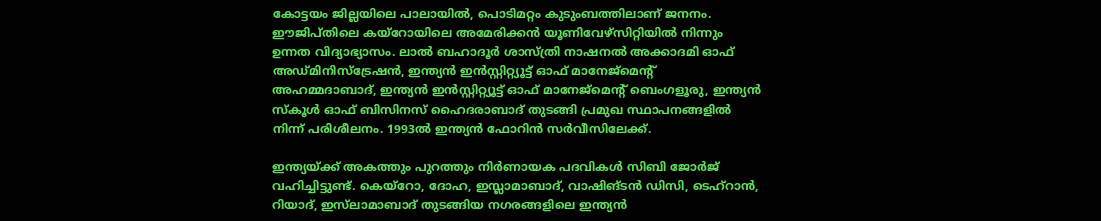കോട്ടയം ജില്ലയിലെ പാലായിൽ, പൊടിമറ്റം കുടുംബത്തിലാണ് ജനനം. ഈജിപ്തിലെ കയ്റോയിലെ അമേരിക്കൻ യൂണിവേഴ്സിറ്റിയിൽ നിന്നും ഉന്നത വിദ്യാഭ്യാസം. ലാൽ ബഹാദൂർ ശാസ്ത്രി നാഷനൽ അക്കാദമി ഓഫ് അഡ്മിനിസ്ട്രേഷൻ, ഇന്ത്യൻ ഇൻസ്റ്റിറ്റ്യൂട്ട് ഓഫ് മാനേജ്മെന്റ് അഹമ്മദാബാദ്, ഇന്ത്യൻ ഇൻസ്റ്റിറ്റ്യൂട്ട് ഓഫ് മാനേജ്മെന്റ് ബെംഗളൂരു, ഇന്ത്യൻ സ്കൂൾ ഓഫ് ബിസിനസ് ഹൈദരാബാദ് തുടങ്ങി പ്രമുഖ സ്ഥാപനങ്ങളിൽ നിന്ന് പരിശീലനം. 1993ല്‍ ഇന്ത്യൻ ഫോറിൻ സർവീസിലേക്ക്.

ഇന്ത്യയ്ക്ക് അകത്തും പുറത്തും നിർണായക പദവികൾ സിബി ജോര്‍ജ് വഹിച്ചിട്ടുണ്ട്. കെയ്‌റോ, ദോഹ, ഇസ്ലാമാബാദ്, വാഷിങ്ടൻ ഡിസി, ടെഹ്‌റാൻ, റിയാദ്, ഇസ്‌ലാമാബാദ് തുടങ്ങിയ നഗരങ്ങളിലെ ഇന്ത്യൻ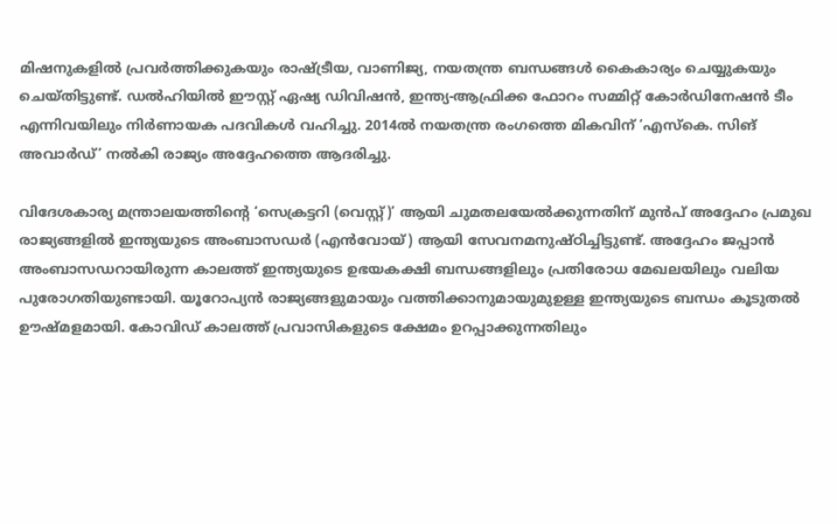മിഷനുകളിൽ പ്രവര്‍ത്തിക്കുകയും രാഷ്ട്രീയ, വാണിജ്യ, നയതന്ത്ര ബന്ധങ്ങള്‍ കൈകാര്യം ചെയ്യുകയും ചെയ്തിട്ടുണ്ട്. ഡൽഹിയില്‍ ഈസ്റ്റ് ഏഷ്യ ഡിവിഷൻ, ഇന്ത്യ-ആഫ്രിക്ക ഫോറം സമ്മിറ്റ് കോർഡിനേഷൻ ടീം എന്നിവയിലും നിർണായക പദവികൾ വഹിച്ചു. 2014ൽ നയതന്ത്ര രംഗത്തെ മികവിന് ‘എസ്കെ. സിങ് അവാർഡ്’ നൽകി രാജ്യം അദ്ദേഹത്തെ ആദരിച്ചു.

വിദേശകാര്യ മന്ത്രാലയത്തിന്റെ ‘സെക്രട്ടറി (വെസ്റ്റ്)’ ആയി ചുമതലയേൽക്കുന്നതിന് മുൻപ് അദ്ദേഹം പ്രമുഖ രാജ്യങ്ങളിൽ ഇന്ത്യയുടെ അംബാസഡർ (എൻവോയ്) ആയി സേവനമനുഷ്ഠിച്ചിട്ടുണ്ട്. അദ്ദേഹം ജപ്പാന്‍ അംബാസഡറായിരുന്ന കാലത്ത് ഇന്ത്യയുടെ ഉഭയകക്ഷി ബന്ധങ്ങളിലും പ്രതിരോധ മേഖലയിലും വലിയ പുരോഗതിയുണ്ടായി. യൂറോപ്യൻ രാജ്യങ്ങളുമായും വത്തിക്കാനുമായുമുഉള്ള ഇന്ത്യയുടെ ബന്ധം കൂടുതൽ ഊഷ്മളമായി. കോവിഡ് കാലത്ത് പ്രവാസികളുടെ ക്ഷേമം ഉറപ്പാക്കുന്നതിലും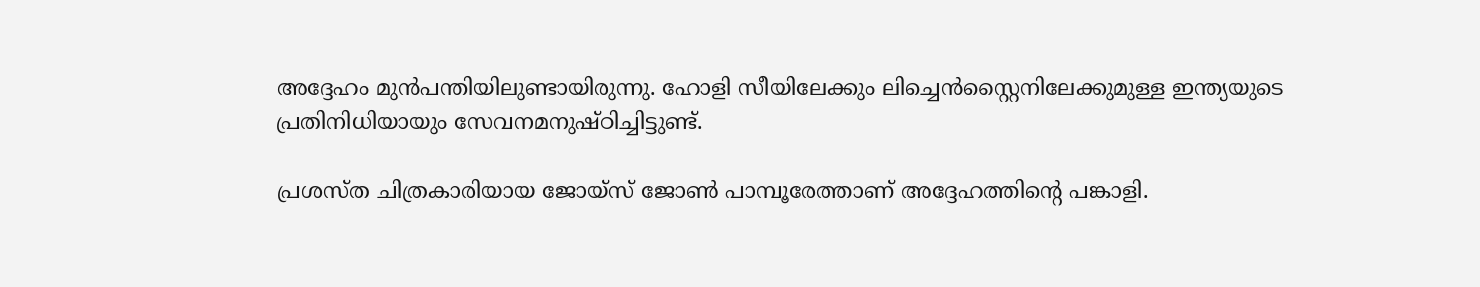അദ്ദേഹം മുന്‍പന്തിയിലുണ്ടായിരുന്നു. ഹോളി സീയിലേക്കും ലിച്ചെൻസ്റ്റൈനിലേക്കുമുള്ള ഇന്ത്യയുടെ പ്രതിനിധിയായും സേവനമനുഷ്ഠിച്ചിട്ടുണ്ട്.

പ്രശസ്ത ചിത്രകാരിയായ ജോയ്സ് ജോൺ പാമ്പൂരേത്താണ് അദ്ദേഹത്തിന്റെ പങ്കാളി.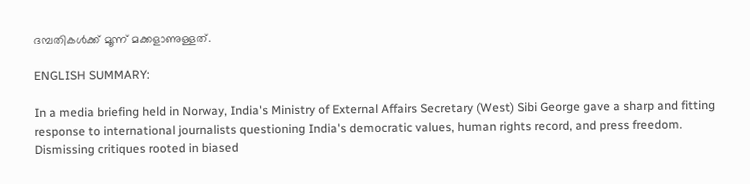ദമ്പതികൾക്ക് മൂന്ന് മക്കളാണുള്ളത്.

ENGLISH SUMMARY:

In a media briefing held in Norway, India's Ministry of External Affairs Secretary (West) Sibi George gave a sharp and fitting response to international journalists questioning India's democratic values, human rights record, and press freedom. Dismissing critiques rooted in biased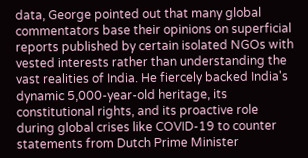data, George pointed out that many global commentators base their opinions on superficial reports published by certain isolated NGOs with vested interests rather than understanding the vast realities of India. He fiercely backed India's dynamic 5,000-year-old heritage, its constitutional rights, and its proactive role during global crises like COVID-19 to counter statements from Dutch Prime Minister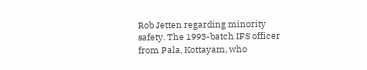Rob Jetten regarding minority safety. The 1993-batch IFS officer from Pala, Kottayam, who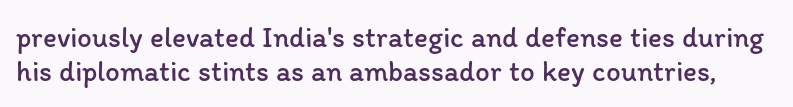previously elevated India's strategic and defense ties during his diplomatic stints as an ambassador to key countries,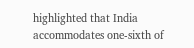highlighted that India accommodates one-sixth of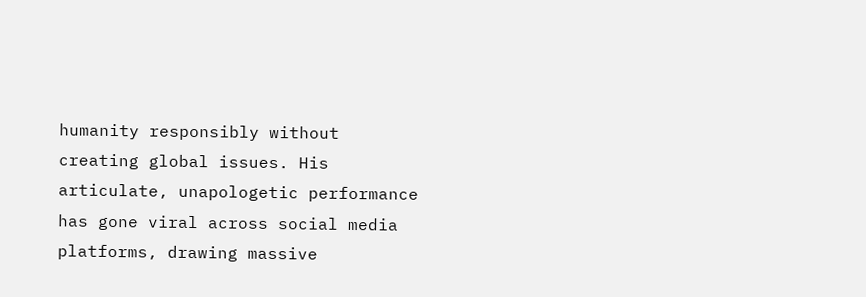humanity responsibly without creating global issues. His articulate, unapologetic performance has gone viral across social media platforms, drawing massive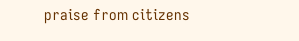praise from citizens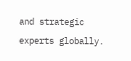and strategic experts globally.